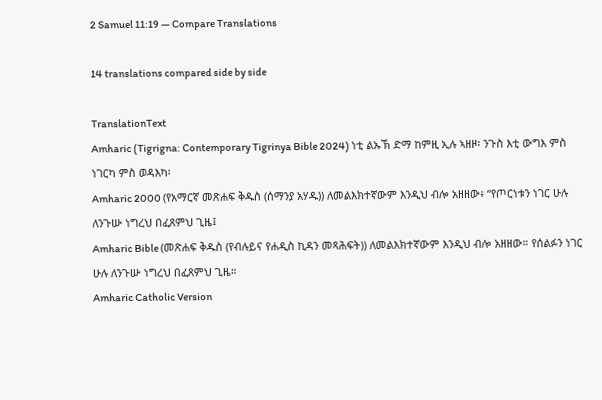2 Samuel 11:19 — Compare Translations

14 translations compared side by side

TranslationText
Amharic (Tigrigna: Contemporary Tigrinya Bible 2024) ነቲ ልኡኽ ድማ ከምዚ ኢሉ ኣዘዞ፡ ንጉስ እቲ ውግእ ምስ ነገርካ ምስ ወዳእካ፡
Amharic 2000 (የአማርኛ መጽሐፍ ቅዱስ (ሰማንያ አሃዱ)) ለመልእክተኛውም እንዲህ ብሎ አዘዘው፥ “የጦርነቱን ነገር ሁሉ ለንጉሡ ነግረህ በፈጸምህ ጊዜ፤
Amharic Bible (መጽሐፍ ቅዱስ (የብሉይና የሐዲስ ኪዳን መጻሕፍት)) ለመልእክተኛውም እንዲህ ብሎ አዘዘው። የሰልፉን ነገር ሁሉ ለንጉሡ ነግረህ በፈጸምህ ጊዜ።
Amharic Catholic Version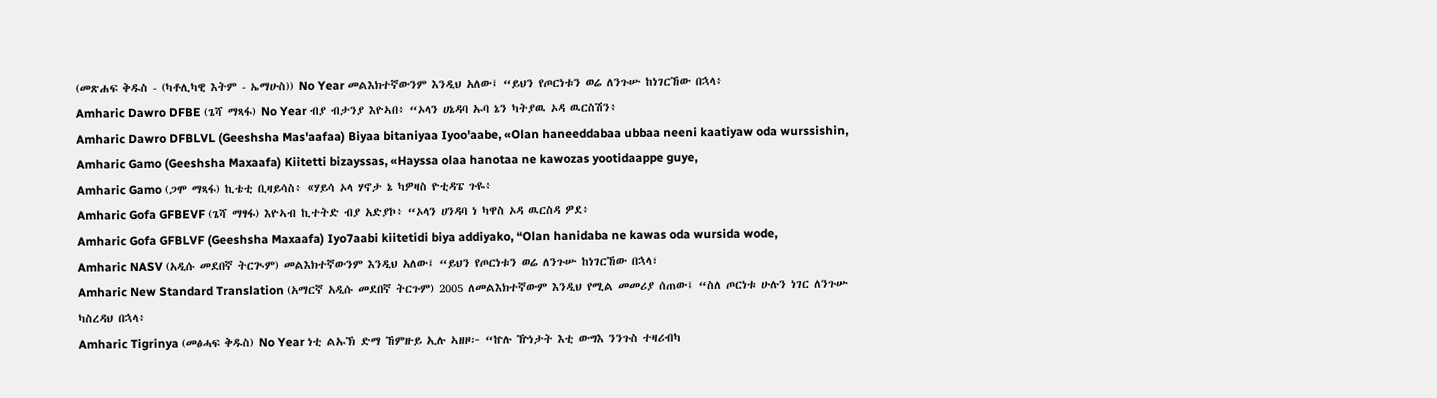(መጽሐፍ ቅዱስ - (ካቶሊካዊ እትም - ኤማሁስ)) No Year መልእክተኛውንም እንዲህ አለው፤ “ይህን የጦርነቱን ወሬ ለንጉሡ ከነገርኸው በኋላ፥
Amharic Dawro DFBE (ጌሻ ማጻፋ) No Year ብያ ብታንያ እዮኣበ፥ “ኦላን ሀኔዳባ ኡባ ኔን ካትያዉ ኦዳ ዉርስሽን፥
Amharic Dawro DFBLVL (Geeshsha Mas'aafaa) Biyaa bitaniyaa Iyoo'aabe, «Olan haneeddabaa ubbaa neeni kaatiyaw oda wurssishin,
Amharic Gamo (Geeshsha Maxaafa) Kiitetti bizayssas, «Hayssa olaa hanotaa ne kawozas yootidaappe guye,
Amharic Gamo (ጋሞ ማጻፋ) ኪቴቲ ቢዛይሳስ፥ «ሃይሳ ኦላ ሃኖታ ኔ ካዎዛስ ዮቲዳፔ ጉዬ፥
Amharic Gofa GFBEVF (ጌሻ ማፃፋ) እዮኣብ ኪተትድ ብያ አድያኮ፥ “ኦላን ሀንዳባ ነ ካዋስ ኦዳ ዉርስዳ ዎደ፥
Amharic Gofa GFBLVF (Geeshsha Maxaafa) Iyo7aabi kiitetidi biya addiyako, “Olan hanidaba ne kawas oda wursida wode,
Amharic NASV (አዲሱ መደበኛ ትርጒም) መልእክተኛውንም እንዲህ አለው፤ “ይህን የጦርነቱን ወሬ ለንጉሡ ከነገርኸው በኋላ፣
Amharic New Standard Translation (አማርኛ አዲሱ መደበኛ ትርጉም) 2005 ለመልእክተኛውም እንዲህ የሚል መመሪያ ሰጠው፤ “ስለ ጦርነቱ ሁሉን ነገር ለንጉሡ ካስረዳህ በኋላ፥
Amharic Tigrinya (መፅሓፍ ቅዱስ) No Year ነቲ ልኡኽ ድማ ኸምዙይ ኢሉ ኣዘዞ፦ “ኵሉ ዅነታት እቲ ውግእ ንንጉስ ተዛሪብካ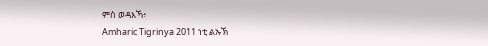ምስ ወዳእኻ፥
Amharic Tigrinya 2011 ነቲ ልኡኽ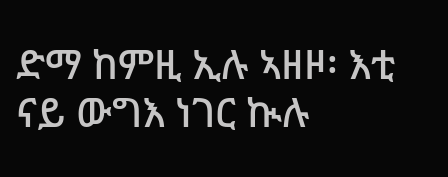ድማ ከምዚ ኢሉ ኣዘዞ፡ እቲ ናይ ውግእ ነገር ኲሉ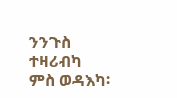ንንጉስ ተዛሪብካ ምስ ወዳእካ፡